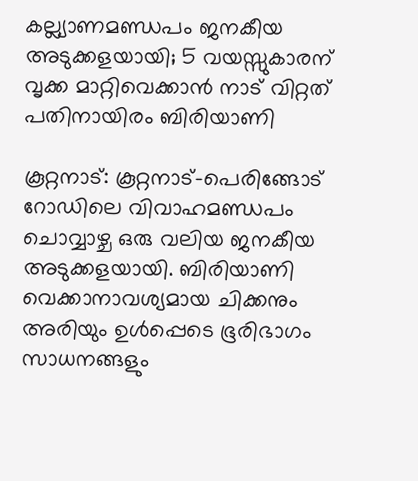കല്ല്യാണമണ്ഡപം ജനകീയ അടുക്കളയായി; 5 വയസ്സുകാരന് വൃക്ക മാറ്റിവെക്കാൻ നാട് വിറ്റത് പതിനായിരം ബിരിയാണി

കൂറ്റനാട്: കൂറ്റനാട്-പെരിങ്ങോട് റോഡിലെ വിവാഹമണ്ഡപം ചൊവ്വാഴ്ച ഒരു വലിയ ജനകീയ അടുക്കളയായി. ബിരിയാണി വെക്കാനാവശ്യമായ ചിക്കനും അരിയും ഉൾപ്പെടെ ഭൂരിഭാഗം സാധനങ്ങളും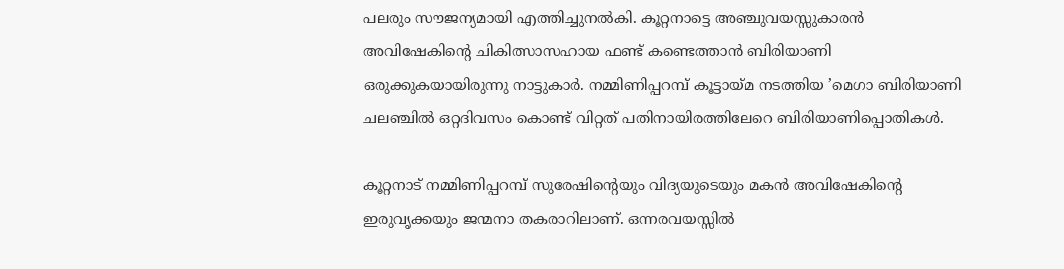പലരും സൗജന്യമായി എത്തിച്ചുനൽകി. കൂറ്റനാട്ടെ അഞ്ചുവയസ്സുകാരൻ അവിഷേകിന്റെ ചികിത്സാസഹായ ഫണ്ട്‌ കണ്ടെത്താൻ ബിരിയാണി ഒരുക്കുകയായിരുന്നു നാട്ടുകാർ. നമ്മിണിപ്പറമ്പ് കൂട്ടായ്മ നടത്തിയ ’മെഗാ ബിരിയാണി ചലഞ്ചിൽ ഒറ്റദിവസം കൊണ്ട് വിറ്റത് പതിനായിരത്തിലേറെ ബിരിയാണിപ്പൊതികൾ.

കൂറ്റനാട് നമ്മിണിപ്പറമ്പ് സുരേഷിന്റെയും വിദ്യയുടെയും മകൻ അവിഷേകിന്റെ ഇരുവൃക്കയും ജന്മനാ തകരാറിലാണ്. ഒന്നരവയസ്സിൽ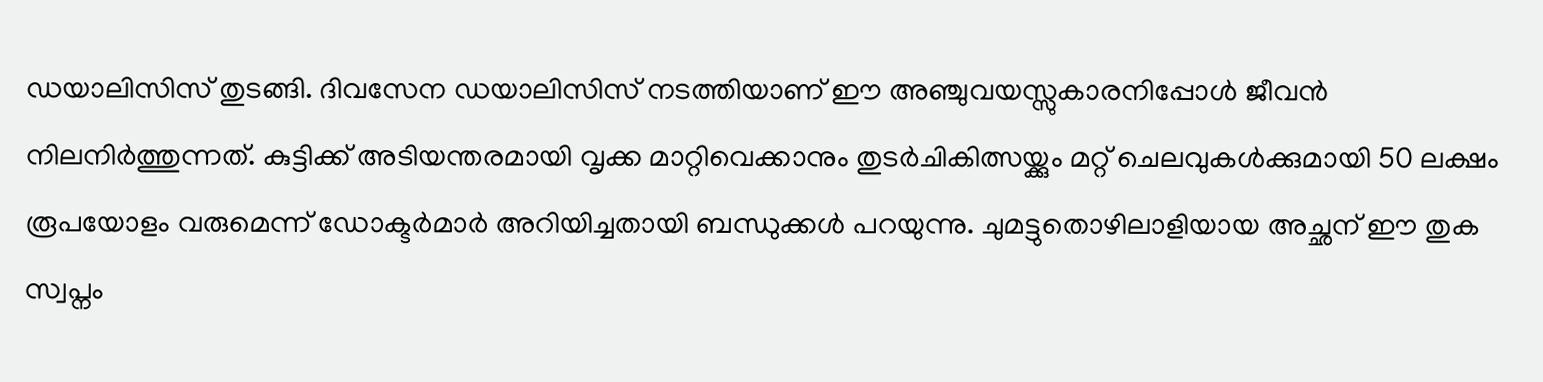ഡയാലിസിസ് തുടങ്ങി. ദിവസേന ഡയാലിസിസ് നടത്തിയാണ് ഈ അഞ്ചുവയസ്സുകാരനിപ്പോൾ ജീവൻ നിലനിർത്തുന്നത്. കുട്ടിക്ക് അടിയന്തരമായി വൃക്ക മാറ്റിവെക്കാനും തുടർചികിത്സയ്ക്കും മറ്റ്‌ ചെലവുകൾക്കുമായി 50 ലക്ഷം രൂപയോളം വരുമെന്ന് ഡോക്ടർമാർ അറിയിച്ചതായി ബന്ധുക്കൾ പറയുന്നു. ചുമട്ടുതൊഴിലാളിയായ അച്ഛന് ഈ തുക സ്വപ്നം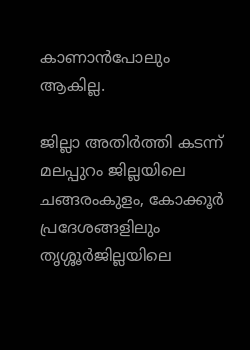കാണാൻപോലും ആകില്ല.

ജില്ലാ അതിർത്തി കടന്ന് മലപ്പുറം ജില്ലയിലെ ചങ്ങരംകുളം, കോക്കൂർ പ്രദേശങ്ങളിലും തൃശ്ശൂർജില്ലയിലെ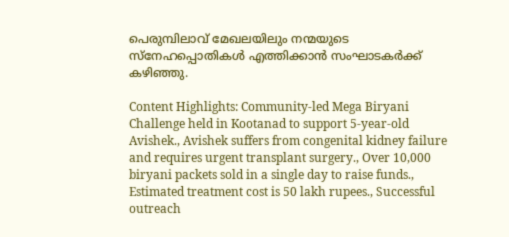പെരുമ്പിലാവ് മേഖലയിലും നന്മയുടെ സ്നേഹപ്പൊതികൾ എത്തിക്കാൻ സംഘാടകർക്ക് കഴിഞ്ഞു.

Content Highlights: Community-led Mega Biryani Challenge held in Kootanad to support 5-year-old Avishek., Avishek suffers from congenital kidney failure and requires urgent transplant surgery., Over 10,000 biryani packets sold in a single day to raise funds., Estimated treatment cost is 50 lakh rupees., Successful outreach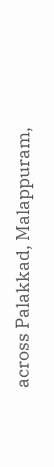across Palakkad, Malappuram,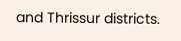and Thrissur districts.